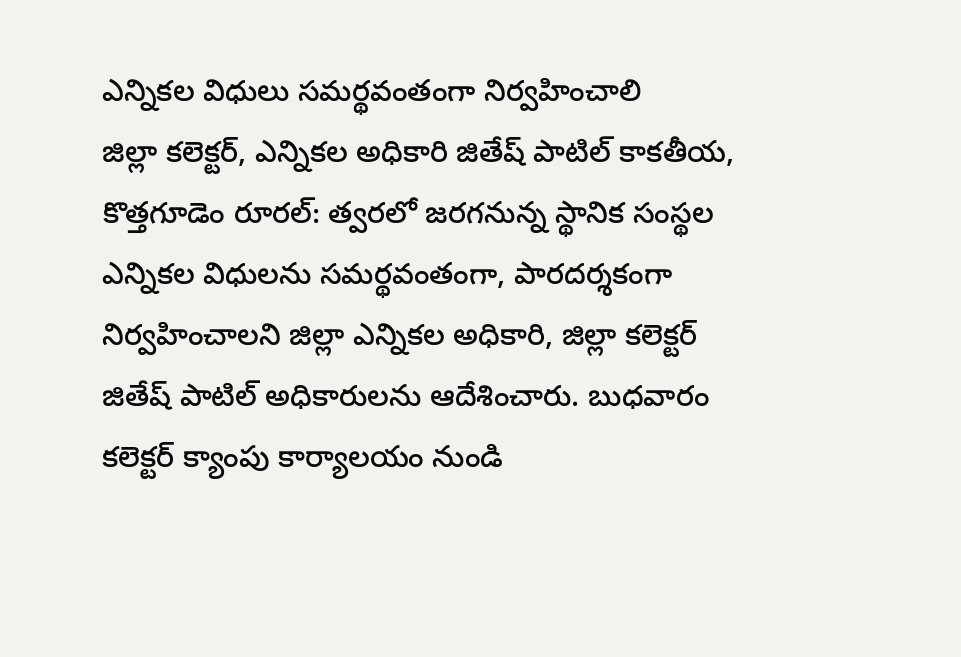ఎన్నికల విధులు సమర్థవంతంగా నిర్వహించాలి
జిల్లా కలెక్టర్, ఎన్నికల అధికారి జితేష్ పాటిల్ కాకతీయ, కొత్తగూడెం రూరల్: త్వరలో జరగనున్న స్థానిక సంస్థల ఎన్నికల విధులను సమర్థవంతంగా, పారదర్శకంగా నిర్వహించాలని జిల్లా ఎన్నికల అధికారి, జిల్లా కలెక్టర్ జితేష్ పాటిల్ అధికారులను ఆదేశించారు. బుధవారం కలెక్టర్ క్యాంపు కార్యాలయం నుండి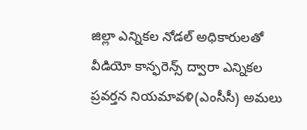జిల్లా ఎన్నికల నోడల్ అధికారులతో వీడియో కాన్ఫరెన్స్ ద్వారా ఎన్నికల ప్రవర్తన నియమావళి(ఎంసీసీ) అమలు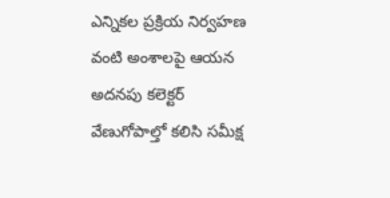ఎన్నికల ప్రక్రియ నిర్వహణ వంటి అంశాలపై ఆయన అదనపు కలెక్టర్ వేణుగోపాల్తో కలిసి సమీక్ష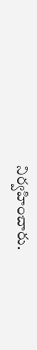నిర్వహించారు.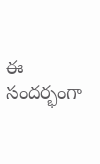ఈ సందర్భంగా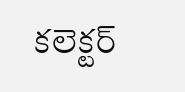కలెక్టర్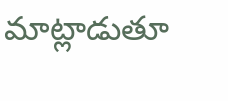మాట్లాడుతూ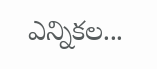ఎన్నికల...